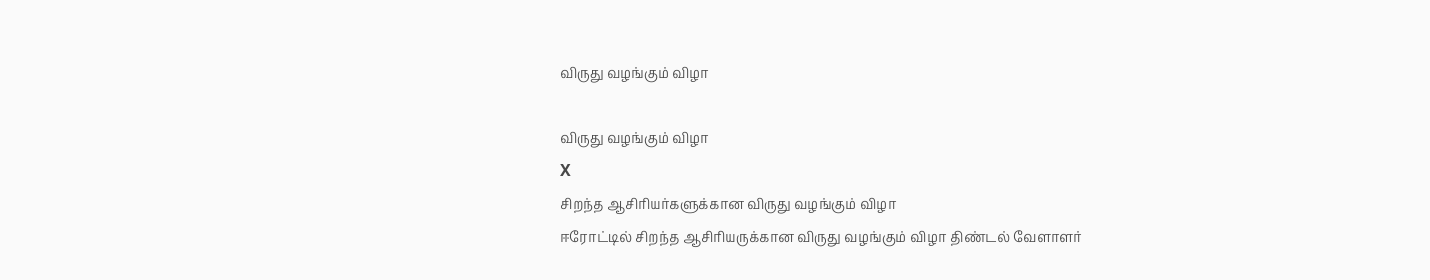விருது வழங்கும் விழா

விருது வழங்கும் விழா
X
சிறந்த ஆசிரியர்களுக்கான விருது வழங்கும் விழா
ஈரோட்டில் சிறந்த ஆசிரியருக்கான விருது வழங்கும் விழா திண்டல் வேளாளர்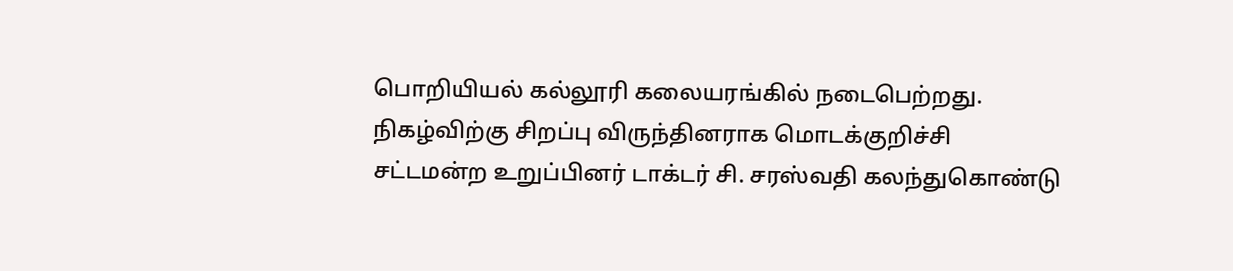பொறியியல் கல்லூரி கலையரங்கில் நடைபெற்றது. நிகழ்விற்கு சிறப்பு விருந்தினராக மொடக்குறிச்சி சட்டமன்ற உறுப்பினர் டாக்டர் சி. சரஸ்வதி கலந்துகொண்டு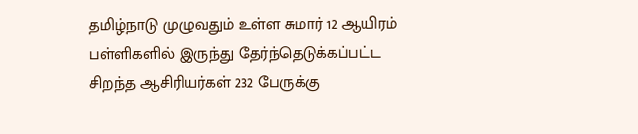தமிழ்நாடு முழுவதும் உள்ள சுமார் 12 ஆயிரம் பள்ளிகளில் இருந்து தேர்ந்தெடுக்கப்பட்ட சிறந்த ஆசிரியர்கள் 232 பேருக்கு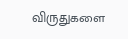விருதுகளை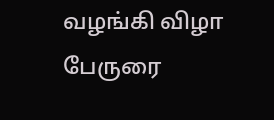வழங்கி விழா பேருரை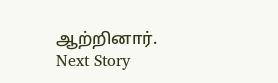ஆற்றினார்.
Next Story